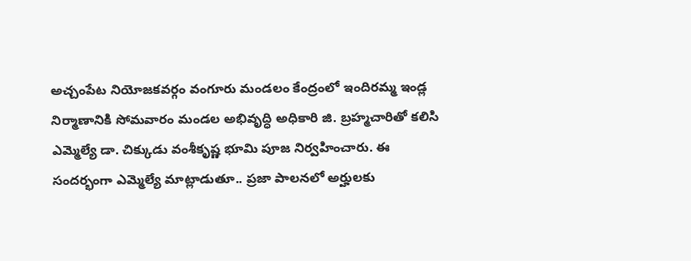అచ్చంపేట నియోజకవర్గం వంగూరు మండలం కేంద్రంలో ఇందిరమ్మ ఇండ్ల నిర్మాణానికి సోమవారం మండల అభివృద్ధి అధికారి జి. బ్రహ్మచారితో కలిసి ఎమ్మెల్యే డా. చిక్కుడు వంశీకృష్ణ భూమి పూజ నిర్వహించారు. ఈ సందర్భంగా ఎమ్మెల్యే మాట్లాడుతూ.. ప్రజా పాలనలో అర్హులకు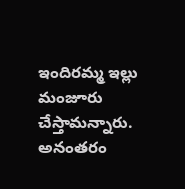ఇందిరమ్మ ఇల్లు మంజూరు చేస్తామన్నారు. అనంతరం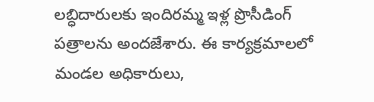లబ్ధిదారులకు ఇందిరమ్మ ఇళ్ల ప్రొసీడింగ్ పత్రాలను అందజేశారు. ఈ కార్యక్రమాలలో మండల అధికారులు,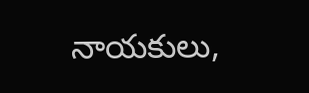నాయకులు,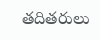తదితరులు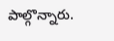పాల్గొన్నారు.